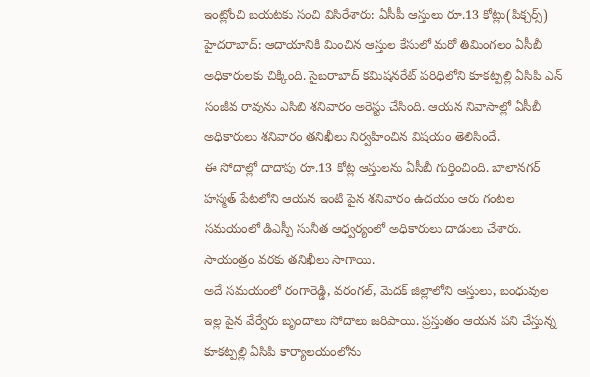ఇంట్లోంచి బయటకు సంచి విసిరేశారు: ఏసీపీ ఆస్తులు రూ.13 కోట్లు(పిక్చర్స్)
హైదరాబాద్: ఆదాయానికి మించిన ఆస్తుల కేసులో మరో తిమింగలం ఏసీబీ అధికారులకు చిక్కింది. సైబరాబాద్ కమిషనరేట్ పరిధిలోని కూకట్పల్లి ఏసిపి ఎన్ సంజీవ రావును ఎసిబి శనివారం అరెస్టు చేసింది. ఆయన నివాసాల్లో ఏసీబీ అధికారులు శనివారం తనిఖీలు నిర్వహించిన విషయం తెలిసిందే.
ఈ సోదాల్లో దాదాపు రూ.13 కోట్ల ఆస్తులను ఏసీబీ గుర్తించింది. బాలానగర్ హస్మత్ పేటలోని ఆయన ఇంటి పైన శనివారం ఉదయం ఆరు గంటల సమయంలో డిఎస్పీ సునీత ఆధ్వర్యంలో అధికారులు దాడులు చేశారు. సాయంత్రం వరకు తనిఖీలు సాగాయి.
అదే సమయంలో రంగారెడ్డి, వరంగల్, మెదక్ జిల్లాలోని ఆస్తులు, బంధువుల ఇల్ల పైన వేర్వేరు బృందాలు సోదాలు జరిపాయి. ప్రస్తుతం ఆయన పని చేస్తున్న కూకట్పల్లి ఏసిపి కార్యాలయంలోను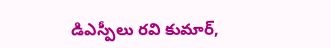డిఎస్పీలు రవి కుమార్,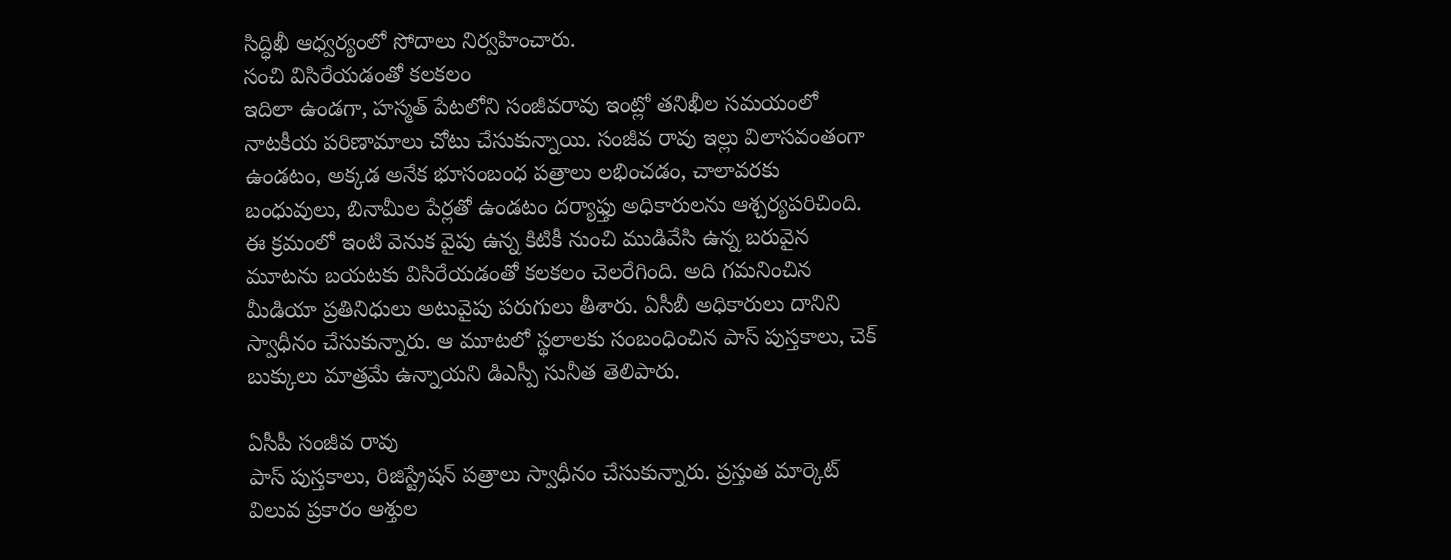సిద్ధిఖీ ఆధ్వర్యంలో సోదాలు నిర్వహించారు.
సంచి విసిరేయడంతో కలకలం
ఇదిలా ఉండగా, హస్మత్ పేటలోని సంజీవరావు ఇంట్లో తనిఖీల సమయంలో నాటకీయ పరిణామాలు చోటు చేసుకున్నాయి. సంజీవ రావు ఇల్లు విలాసవంతంగా ఉండటం, అక్కడ అనేక భూసంబంధ పత్రాలు లభించడం, చాలావరకు బంధువులు, బినామీల పేర్లతో ఉండటం దర్యాఫ్తు అధికారులను ఆశ్చర్యపరిచింది.
ఈ క్రమంలో ఇంటి వెనుక వైపు ఉన్న కిటికీ నుంచి ముడివేసి ఉన్న బరువైన మూటను బయటకు విసిరేయడంతో కలకలం చెలరేగింది. అది గమనించిన మీడియా ప్రతినిధులు అటువైపు పరుగులు తీశారు. ఏసీబీ అధికారులు దానిని స్వాధీనం చేసుకున్నారు. ఆ మూటలో స్థలాలకు సంబంధించిన పాస్ పుస్తకాలు, చెక్ బుక్కులు మాత్రమే ఉన్నాయని డిఎస్పీ సునీత తెలిపారు.

ఏసీపీ సంజీవ రావు
పాస్ పుస్తకాలు, రిజిస్ట్రేషన్ పత్రాలు స్వాధీనం చేసుకున్నారు. ప్రస్తుత మార్కెట్ విలువ ప్రకారం ఆశ్తుల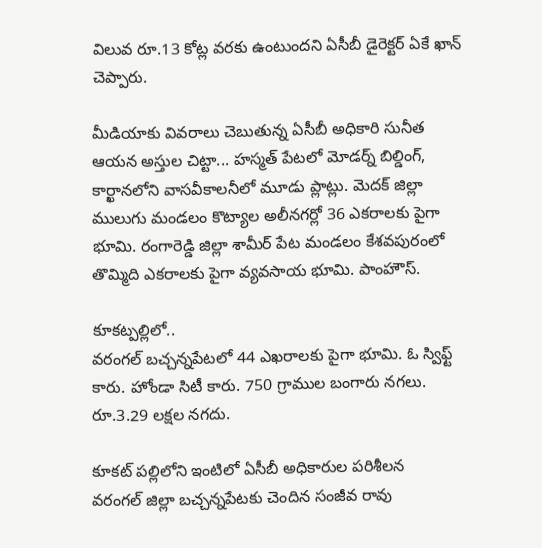విలువ రూ.13 కోట్ల వరకు ఉంటుందని ఏసీబీ డైరెక్టర్ ఏకే ఖాన్ చెప్పారు.

మీడియాకు వివరాలు చెబుతున్న ఏసీబీ అధికారి సునీత
ఆయన అస్తుల చిట్టా... హస్మత్ పేటలో మోడర్న్ బిల్డింగ్, కార్ఖానలోని వాసవీకాలనీలో మూడు ప్లాట్లు. మెదక్ జిల్లా ములుగు మండలం కొట్యాల అలీనగర్లో 36 ఎకరాలకు పైగా భూమి. రంగారెడ్డి జిల్లా శామీర్ పేట మండలం కేశవపురంలో తొమ్మిది ఎకరాలకు పైగా వ్యవసాయ భూమి. పాంహౌస్.

కూకట్పల్లిలో..
వరంగల్ బచ్చన్నపేటలో 44 ఎఖరాలకు పైగా భూమి. ఓ స్విఫ్ట్ కారు. హోండా సిటీ కారు. 750 గ్రాముల బంగారు నగలు. రూ.3.29 లక్షల నగదు.

కూకట్ పల్లిలోని ఇంటిలో ఏసీబీ అధికారుల పరిశీలన
వరంగల్ జిల్లా బచ్చన్నపేటకు చెందిన సంజీవ రావు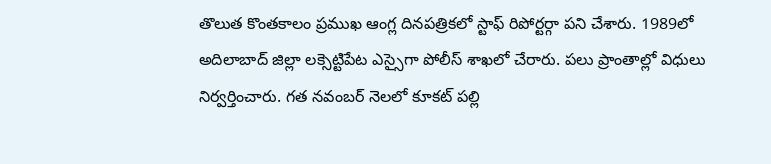తొలుత కొంతకాలం ప్రముఖ ఆంగ్ల దినపత్రికలో స్టాఫ్ రిపోర్టర్గా పని చేశారు. 1989లో అదిలాబాద్ జిల్లా లక్సెట్టిపేట ఎస్సైగా పోలీస్ శాఖలో చేరారు. పలు ప్రాంతాల్లో విధులు నిర్వర్తించారు. గత నవంబర్ నెలలో కూకట్ పల్లి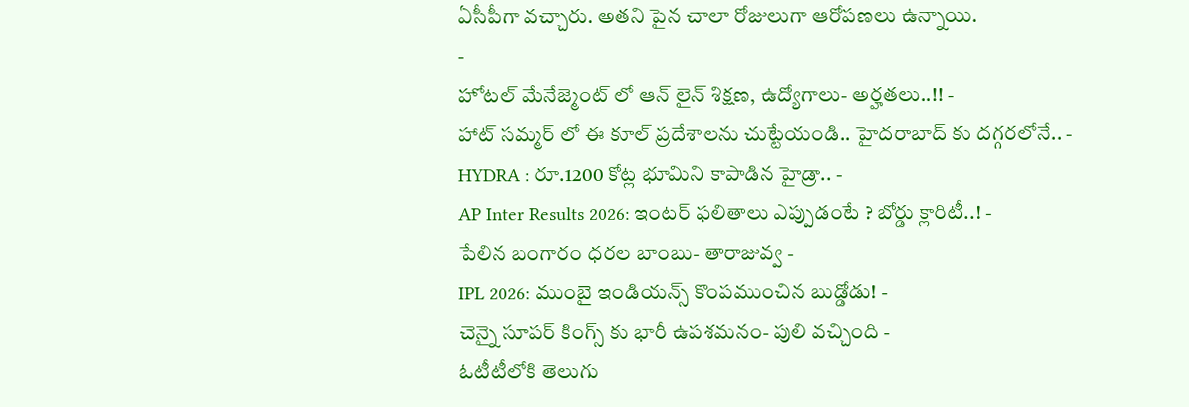ఏసీపీగా వచ్చారు. అతని పైన చాలా రోజులుగా ఆరోపణలు ఉన్నాయి.
-
హోటల్ మేనేజ్మెంట్ లో ఆన్ లైన్ శిక్షణ, ఉద్యోగాలు- అర్హతలు..!! -
హాట్ సమ్మర్ లో ఈ కూల్ ప్రదేశాలను చుట్టేయండి.. హైదరాబాద్ కు దగ్గరలోనే.. -
HYDRA : రూ.1200 కోట్ల భూమిని కాపాడిన హైడ్రా.. -
AP Inter Results 2026: ఇంటర్ ఫలితాలు ఎప్పుడంటే ? బోర్డు క్లారిటీ..! -
పేలిన బంగారం ధరల బాంబు- తారాజువ్వ -
IPL 2026: ముంబై ఇండియన్స్ కొంపముంచిన బుడ్డోడు! -
చెన్నై సూపర్ కింగ్స్ కు భారీ ఉపశమనం- పులి వచ్చింది -
ఓటీటీలోకి తెలుగు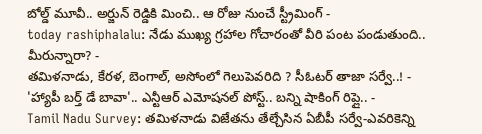బోల్డ్ మూవీ.. అర్జున్ రెడ్డికి మించి.. ఆ రోజు నుంచే స్ట్రీమింగ్ -
today rashiphalalu: నేడు ముఖ్య గ్రహాల గోచారంతో వీరి పంట పండుతుంది.. మీరున్నారా? -
తమిళనాడు, కేరళ, బెంగాల్, అసోంలో గెలుపెవరిది ? సీఓటర్ తాజా సర్వే..! -
'హ్యాపీ బర్త్ డే బావా'.. ఎన్టీఆర్ ఎమోషనల్ పోస్ట్.. బన్ని షాకింగ్ రిప్లై.. -
Tamil Nadu Survey: తమిళనాడు విజేతను తేల్చేసిన ఏబీపీ సర్వే-ఎవరికెన్ని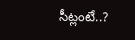సీట్లంటే..?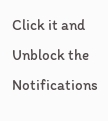Click it and Unblock the Notifications